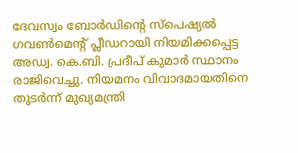ദേവസ്വം ബോർഡിന്റെ സ്പെഷ്യൽ ഗവൺമെന്റ് പ്ലീഡറായി നിയമിക്കപ്പെട്ട അഡ്വ. കെ.ബി. പ്രദീപ് കുമാർ സ്ഥാനം രാജിവെച്ചു. നിയമനം വിവാദമായതിനെ തുടർന്ന് മുഖ്യമന്ത്രി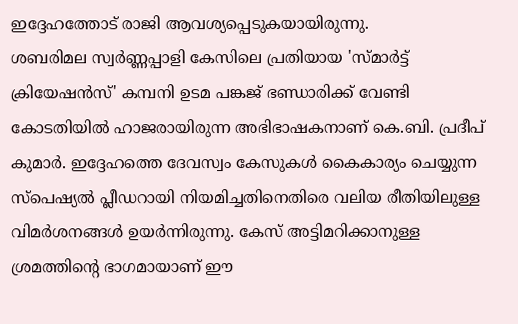ഇദ്ദേഹത്തോട് രാജി ആവശ്യപ്പെടുകയായിരുന്നു.
ശബരിമല സ്വർണ്ണപ്പാളി കേസിലെ പ്രതിയായ 'സ്മാർട്ട് ക്രിയേഷൻസ്' കമ്പനി ഉടമ പങ്കജ് ഭണ്ഡാരിക്ക് വേണ്ടി കോടതിയിൽ ഹാജരായിരുന്ന അഭിഭാഷകനാണ് കെ.ബി. പ്രദീപ് കുമാർ. ഇദ്ദേഹത്തെ ദേവസ്വം കേസുകൾ കൈകാര്യം ചെയ്യുന്ന സ്പെഷ്യൽ പ്ലീഡറായി നിയമിച്ചതിനെതിരെ വലിയ രീതിയിലുള്ള വിമർശനങ്ങൾ ഉയർന്നിരുന്നു. കേസ് അട്ടിമറിക്കാനുള്ള ശ്രമത്തിന്റെ ഭാഗമായാണ് ഈ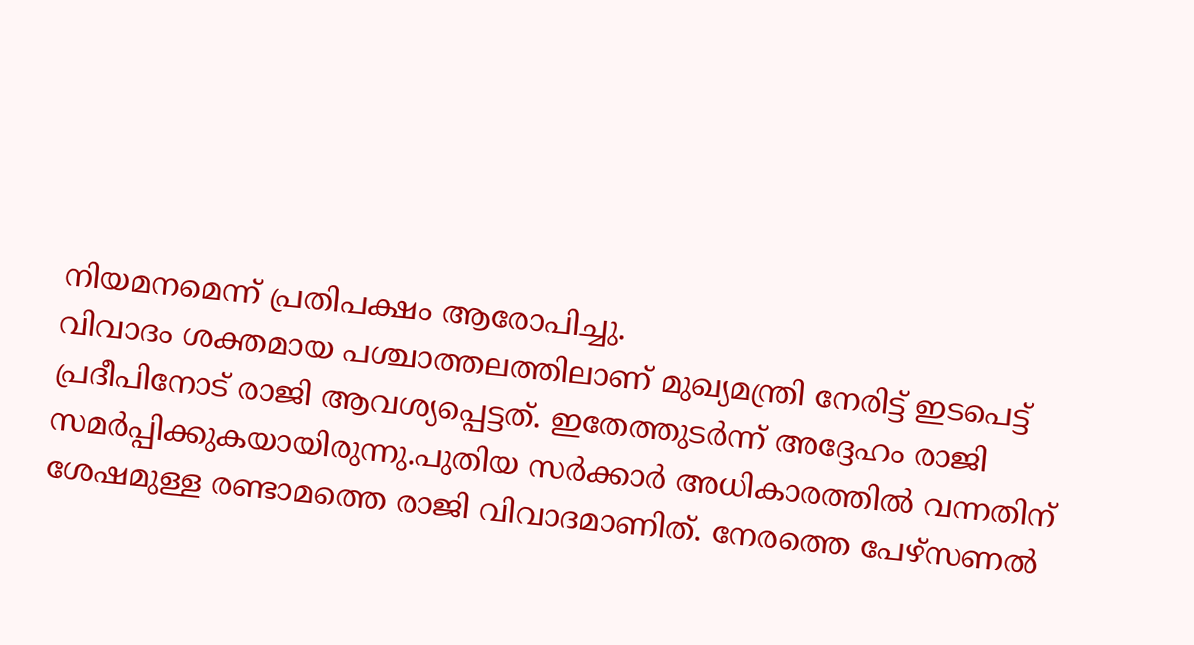നിയമനമെന്ന് പ്രതിപക്ഷം ആരോപിച്ചു.
വിവാദം ശക്തമായ പശ്ചാത്തലത്തിലാണ് മുഖ്യമന്ത്രി നേരിട്ട് ഇടപെട്ട് പ്രദീപിനോട് രാജി ആവശ്യപ്പെട്ടത്. ഇതേത്തുടർന്ന് അദ്ദേഹം രാജി സമർപ്പിക്കുകയായിരുന്നു.പുതിയ സർക്കാർ അധികാരത്തിൽ വന്നതിന് ശേഷമുള്ള രണ്ടാമത്തെ രാജി വിവാദമാണിത്. നേരത്തെ പേഴ്സണൽ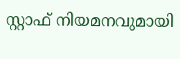സ്റ്റാഫ് നിയമനവുമായി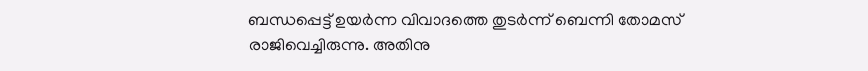ബന്ധപ്പെട്ട് ഉയർന്ന വിവാദത്തെ തുടർന്ന് ബെന്നി തോമസ് രാജിവെച്ചിരുന്നു. അതിനു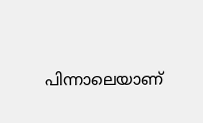പിന്നാലെയാണ്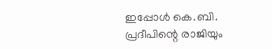ഇപ്പോൾ കെ.ബി. പ്രദീപിന്റെ രാജിയും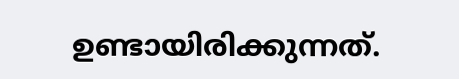ഉണ്ടായിരിക്കുന്നത്.